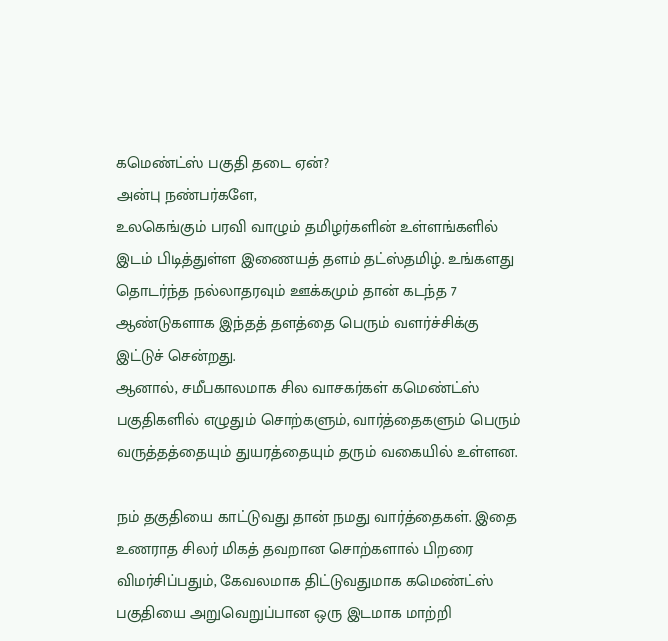கமெண்ட்ஸ் பகுதி தடை ஏன்?
அன்பு நண்பர்களே,
உலகெங்கும் பரவி வாழும் தமிழர்களின் உள்ளங்களில் இடம் பிடித்துள்ள இணையத் தளம் தட்ஸ்தமிழ். உங்களது தொடர்ந்த நல்லாதரவும் ஊக்கமும் தான் கடந்த 7 ஆண்டுகளாக இந்தத் தளத்தை பெரும் வளர்ச்சிக்கு இட்டுச் சென்றது.
ஆனால், சமீபகாலமாக சில வாசகர்கள் கமெண்ட்ஸ் பகுதிகளில் எழுதும் சொற்களும், வார்த்தைகளும் பெரும் வருத்தத்தையும் துயரத்தையும் தரும் வகையில் உள்ளன.

நம் தகுதியை காட்டுவது தான் நமது வார்த்தைகள். இதை உணராத சிலர் மிகத் தவறான சொற்களால் பிறரை விமர்சிப்பதும், கேவலமாக திட்டுவதுமாக கமெண்ட்ஸ் பகுதியை அறுவெறுப்பான ஒரு இடமாக மாற்றி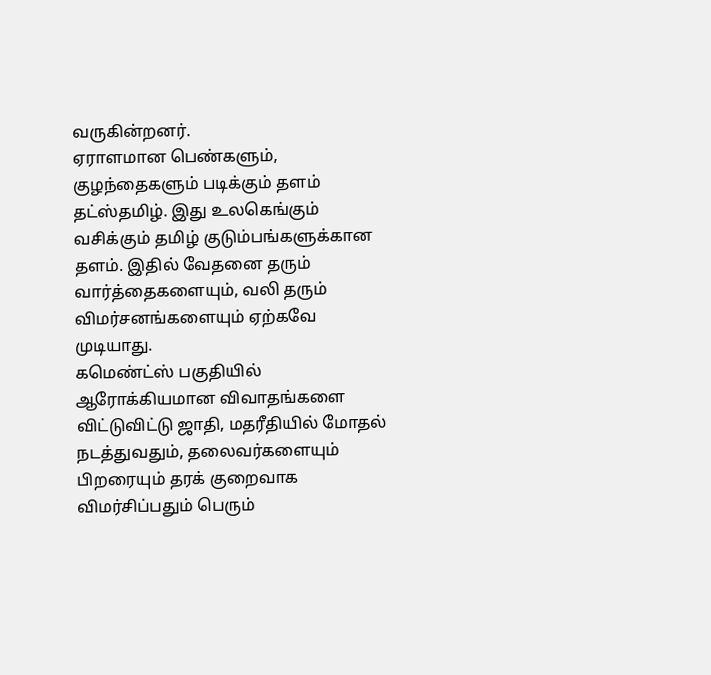வருகின்றனர்.
ஏராளமான பெண்களும், குழந்தைகளும் படிக்கும் தளம் தட்ஸ்தமிழ். இது உலகெங்கும் வசிக்கும் தமிழ் குடும்பங்களுக்கான தளம். இதில் வேதனை தரும் வார்த்தைகளையும், வலி தரும் விமர்சனங்களையும் ஏற்கவே முடியாது.
கமெண்ட்ஸ் பகுதியில் ஆரோக்கியமான விவாதங்களை விட்டுவிட்டு ஜாதி, மதரீதியில் மோதல் நடத்துவதும், தலைவர்களையும் பிறரையும் தரக் குறைவாக விமர்சிப்பதும் பெரும்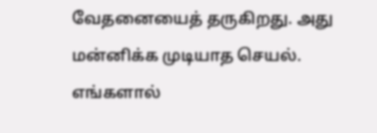வேதனையைத் தருகிறது. அது மன்னிக்க முடியாத செயல்.
எங்களால்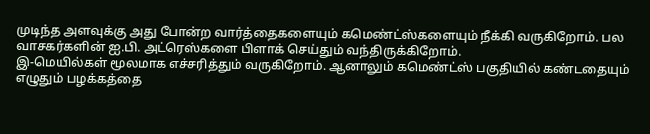முடிந்த அளவுக்கு அது போன்ற வார்த்தைகளையும் கமெண்ட்ஸ்களையும் நீக்கி வருகிறோம். பல வாசகர்களின் ஐ.பி. அட்ரெஸ்களை பிளாக் செய்தும் வந்திருக்கிறோம்.
இ-மெயில்கள் மூலமாக எச்சரித்தும் வருகிறோம். ஆனாலும் கமெண்ட்ஸ் பகுதியில் கண்டதையும் எழுதும் பழக்கத்தை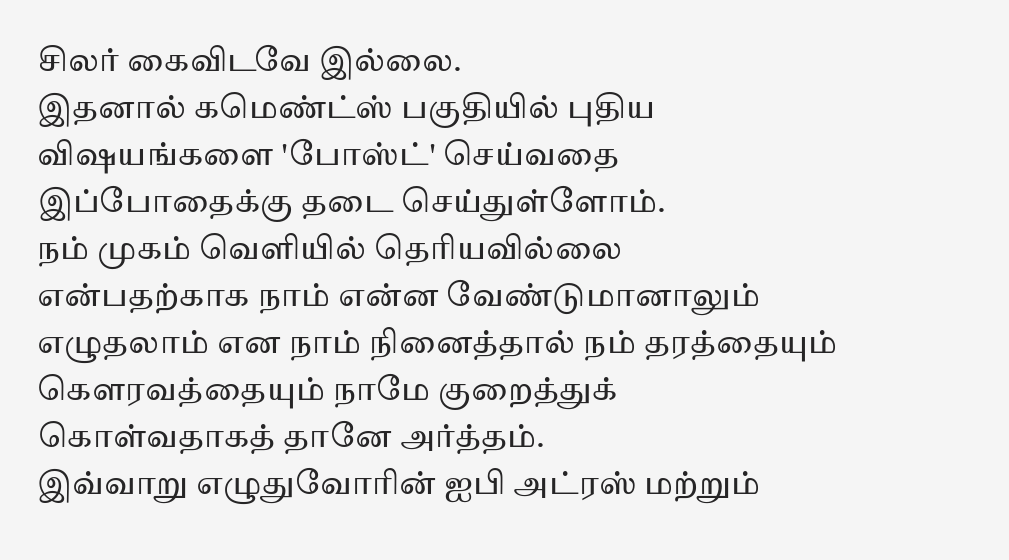சிலர் கைவிடவே இல்லை.
இதனால் கமெண்ட்ஸ் பகுதியில் புதிய விஷயங்களை 'போஸ்ட்' செய்வதை இப்போதைக்கு தடை செய்துள்ளோம்.
நம் முகம் வெளியில் தெரியவில்லை என்பதற்காக நாம் என்ன வேண்டுமானாலும் எழுதலாம் என நாம் நினைத்தால் நம் தரத்தையும் கெளரவத்தையும் நாமே குறைத்துக் கொள்வதாகத் தானே அர்த்தம்.
இவ்வாறு எழுதுவோரின் ஐபி அட்ரஸ் மற்றும்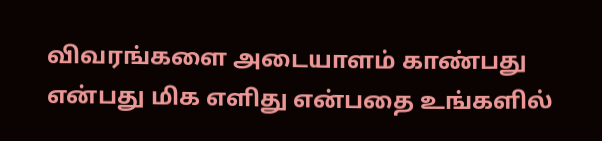விவரங்களை அடையாளம் காண்பது என்பது மிக எளிது என்பதை உங்களில்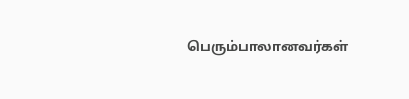பெரும்பாலானவர்கள்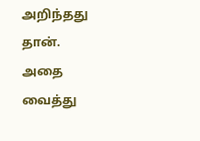அறிந்தது தான்.
அதை வைத்து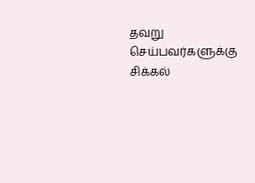தவறு செய்பவர்களுக்கு சிக்கல்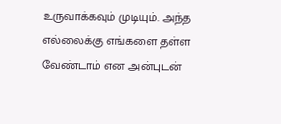உருவாக்கவும் முடியும். அந்த எல்லைக்கு எங்களை தள்ள வேண்டாம் என அன்புடன்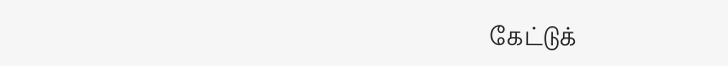கேட்டுக்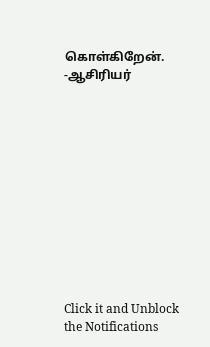கொள்கிறேன்.
-ஆசிரியர்












Click it and Unblock the Notifications